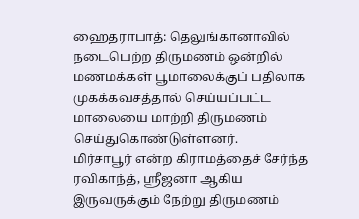ஹைதராபாத்: தெலுங்கானாவில் நடைபெற்ற திருமணம் ஒன்றில் மணமக்கள் பூமாலைக்குப் பதிலாக முகக்கவசத்தால் செய்யப்பட்ட மாலையை மாற்றி திருமணம் செய்துகொண்டுள்ளனர்.
மிர்சாபூர் என்ற கிராமத்தைச் சேர்ந்த ரவிகாந்த், ஸ்ரீஜனா ஆகிய இருவருக்கும் நேற்று திருமணம்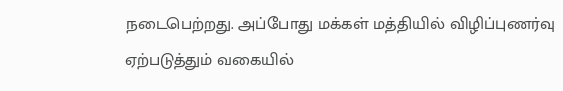நடைபெற்றது. அப்போது மக்கள் மத்தியில் விழிப்புணர்வு ஏற்படுத்தும் வகையில்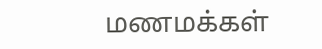மணமக்கள்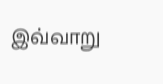இவ்வாறு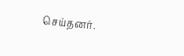செய்தனர்.